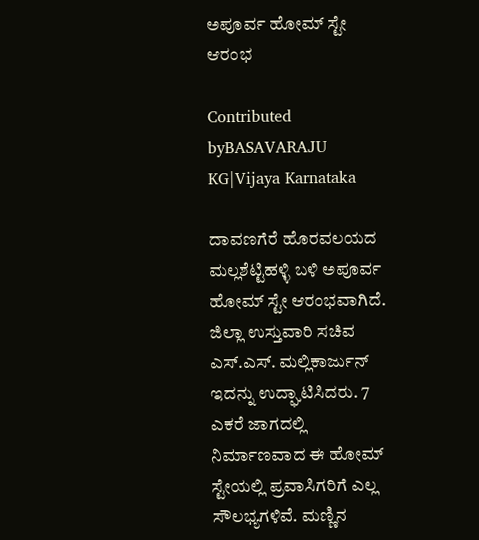ಅಪೂರ್ವ ಹೋಮ್ ಸ್ಟೇ ಆರಂಭ

Contributed byBASAVARAJU KG|Vijaya Karnataka

ದಾವಣಗೆರೆ ಹೊರವಲಯದ ಮಲ್ಲಶೆಟ್ಟಿಹಳ್ಳಿ ಬಳಿ ಅಪೂರ್ವ ಹೋಮ್‌ ಸ್ಟೇ ಆರಂಭವಾಗಿದೆ. ಜಿಲ್ಲಾ ಉಸ್ತುವಾರಿ ಸಚಿವ ಎಸ್‌.ಎಸ್‌. ಮಲ್ಲಿಕಾರ್ಜುನ್‌ ಇದನ್ನು ಉದ್ಘಾಟಿಸಿದರು. 7 ಎಕರೆ ಜಾಗದಲ್ಲಿ ನಿರ್ಮಾಣವಾದ ಈ ಹೋಮ್‌ ಸ್ಟೇಯಲ್ಲಿ ಪ್ರವಾಸಿಗರಿಗೆ ಎಲ್ಲ ಸೌಲಭ್ಯಗಳಿವೆ. ಮಣ್ಣಿನ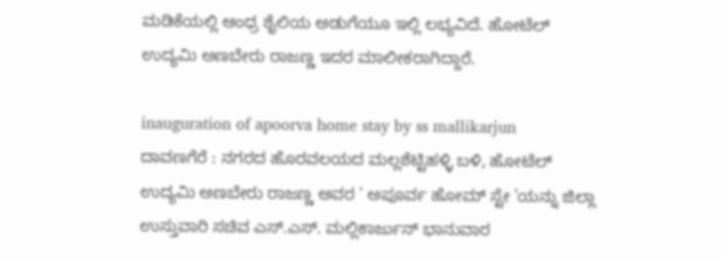ಮಡಿಕೆಯಲ್ಲಿ ಆಂಧ್ರ ಶೈಲಿಯ ಅಡುಗೆಯೂ ಇಲ್ಲಿ ಲಭ್ಯವಿದೆ. ಹೋಟೆಲ್ ಉದ್ಯಮಿ ಅಣಬೇರು ರಾಜಣ್ಣ ಇದರ ಮಾಲೀಕರಾಗಿದ್ದಾರೆ.

inauguration of apoorva home stay by ss mallikarjun
ದಾವಣಗೆರೆ : ನಗರದ ಹೊರವಲಯದ ಮಲ್ಲಶೆಟ್ಟಿಹಳ್ಳಿ ಬಳಿ, ಹೋಟೆಲ್ ಉದ್ಯಮಿ ಅಣಬೇರು ರಾಜಣ್ಣ ಅವರ ' ಅಪೂರ್ವ ಹೋಮ್‌ ಸ್ಟೇ 'ಯನ್ನು ಜಿಲ್ಲಾ ಉಸ್ತುವಾರಿ ಸಚಿವ ಎಸ್‌.ಎಸ್‌. ಮಲ್ಲಿಕಾರ್ಜುನ್‌ ಭಾನುವಾರ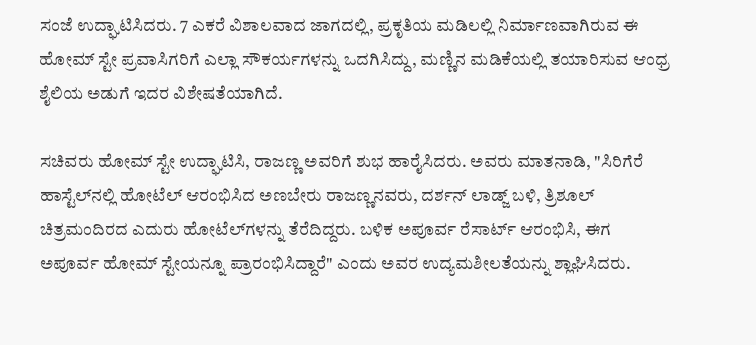ಸಂಜೆ ಉದ್ಘಾಟಿಸಿದರು. 7 ಎಕರೆ ವಿಶಾಲವಾದ ಜಾಗದಲ್ಲಿ, ಪ್ರಕೃತಿಯ ಮಡಿಲಲ್ಲಿ ನಿರ್ಮಾಣವಾಗಿರುವ ಈ ಹೋಮ್‌ ಸ್ಟೇ ಪ್ರವಾಸಿಗರಿಗೆ ಎಲ್ಲಾ ಸೌಕರ್ಯಗಳನ್ನು ಒದಗಿಸಿದ್ದು, ಮಣ್ಣಿನ ಮಡಿಕೆಯಲ್ಲಿ ತಯಾರಿಸುವ ಆಂಧ್ರ ಶೈಲಿಯ ಅಡುಗೆ ಇದರ ವಿಶೇಷತೆಯಾಗಿದೆ.

ಸಚಿವರು ಹೋಮ್‌ ಸ್ಟೇ ಉದ್ಘಾಟಿಸಿ, ರಾಜಣ್ಣ ಅವರಿಗೆ ಶುಭ ಹಾರೈಸಿದರು. ಅವರು ಮಾತನಾಡಿ, "ಸಿರಿಗೆರೆ ಹಾಸ್ಟೆಲ್‌ನಲ್ಲಿ ಹೋಟೆಲ್ ಆರಂಭಿಸಿದ ಅಣಬೇರು ರಾಜಣ್ಣನವರು, ದರ್ಶನ್‌ ಲಾಡ್ಜ್‌ ಬಳಿ, ತ್ರಿಶೂಲ್‌ ಚಿತ್ರಮಂದಿರದ ಎದುರು ಹೋಟೆಲ್‌ಗಳನ್ನು ತೆರೆದಿದ್ದರು. ಬಳಿಕ ಅಪೂರ್ವ ರೆಸಾರ್ಟ್‌ ಆರಂಭಿಸಿ, ಈಗ ಅಪೂರ್ವ ಹೋಮ್‌ ಸ್ಟೇಯನ್ನೂ ಪ್ರಾರಂಭಿಸಿದ್ದಾರೆ" ಎಂದು ಅವರ ಉದ್ಯಮಶೀಲತೆಯನ್ನು ಶ್ಲಾಘಿಸಿದರು.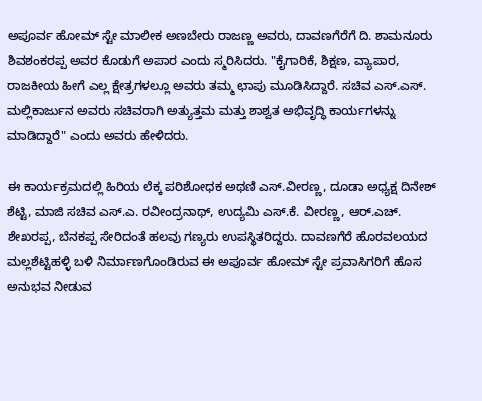ಅಪೂರ್ವ ಹೋಮ್‌ ಸ್ಟೇ ಮಾಲೀಕ ಅಣಬೇರು ರಾಜಣ್ಣ ಅವರು, ದಾವಣಗೆರೆಗೆ ದಿ. ಶಾಮನೂರು ಶಿವಶಂಕರಪ್ಪ ಅವರ ಕೊಡುಗೆ ಅಪಾರ ಎಂದು ಸ್ಮರಿಸಿದರು. "ಕೈಗಾರಿಕೆ, ಶಿಕ್ಷಣ, ವ್ಯಾಪಾರ, ರಾಜಕೀಯ ಹೀಗೆ ಎಲ್ಲ ಕ್ಷೇತ್ರಗಳಲ್ಲೂ ಅವರು ತಮ್ಮ ಛಾಪು ಮೂಡಿಸಿದ್ದಾರೆ. ಸಚಿವ ಎಸ್‌.ಎಸ್‌. ಮಲ್ಲಿಕಾರ್ಜುನ ಅವರು ಸಚಿವರಾಗಿ ಅತ್ಯುತ್ತಮ ಮತ್ತು ಶಾಶ್ವತ ಅಭಿವೃದ್ಧಿ ಕಾರ್ಯಗಳನ್ನು ಮಾಡಿದ್ದಾರೆ" ಎಂದು ಅವರು ಹೇಳಿದರು.

ಈ ಕಾರ್ಯಕ್ರಮದಲ್ಲಿ ಹಿರಿಯ ಲೆಕ್ಕ ಪರಿಶೋಧಕ ಅಥಣಿ ಎಸ್‌.ವೀರಣ್ಣ, ದೂಡಾ ಅಧ್ಯಕ್ಷ ದಿನೇಶ್‌ ಶೆಟ್ಟಿ, ಮಾಜಿ ಸಚಿವ ಎಸ್‌.ಎ. ರವೀಂದ್ರನಾಥ್‌, ಉದ್ಯಮಿ ಎಸ್‌.ಕೆ. ವೀರಣ್ಣ, ಆರ್‌.ಎಚ್‌. ಶೇಖರಪ್ಪ, ಬೆನಕಪ್ಪ ಸೇರಿದಂತೆ ಹಲವು ಗಣ್ಯರು ಉಪಸ್ಥಿತರಿದ್ದರು. ದಾವಣಗೆರೆ ಹೊರವಲಯದ ಮಲ್ಲಶೆಟ್ಟಿಹಳ್ಳಿ ಬಳಿ ನಿರ್ಮಾಣಗೊಂಡಿರುವ ಈ ಅಪೂರ್ವ ಹೋಮ್‌ ಸ್ಟೇ ಪ್ರವಾಸಿಗರಿಗೆ ಹೊಸ ಅನುಭವ ನೀಡುವ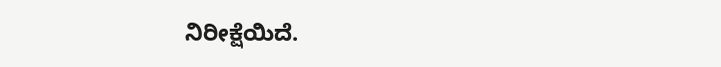ನಿರೀಕ್ಷೆಯಿದೆ.